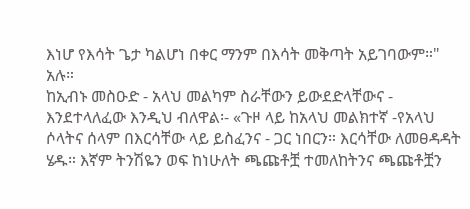እነሆ የእሳት ጌታ ካልሆነ በቀር ማንም በእሳት መቅጣት አይገባውም።" አሉ።
ከኢብኑ መስዑድ - አላህ መልካም ስራቸውን ይውደድላቸውና - እንደተላለፈው እንዲህ ብለዋል፡- «ጉዞ ላይ ከአላህ መልክተኛ -የአላህ ሶላትና ሰላም በእርሳቸው ላይ ይስፈንና - ጋር ነበርን። እርሳቸው ለመፀዳዳት ሄዱ። እኛም ትንሽዬን ወፍ ከነሁለት ጫጩቶቿ ተመለከትንና ጫጩቶቿን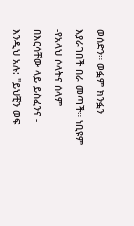ወሰድን። ወፏም ክንፏን እያራገበች በራ መጣች። ነቢዩም -የአላህ ሶላትና ሰላም በእርሳቸው ላይ ይስፈንና - እንዲህ አሉ: "ይህቺን ወፍ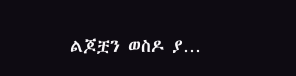ልጆቿን ወስዶ ያ…